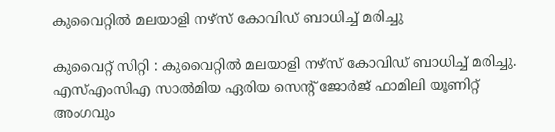കുവൈറ്റിൽ മലയാളി നഴ്സ് കോവിഡ് ബാധിച്ച് മരിച്ചു

കുവൈറ്റ് സിറ്റി : കുവൈറ്റിൽ മലയാളി നഴ്സ് കോവിഡ് ബാധിച്ച് മരിച്ചു. എസ്എംസിഎ സാൽമിയ ഏരിയ സെന്‍റ് ജോർജ് ഫാമിലി യൂണിറ്റ് അംഗവും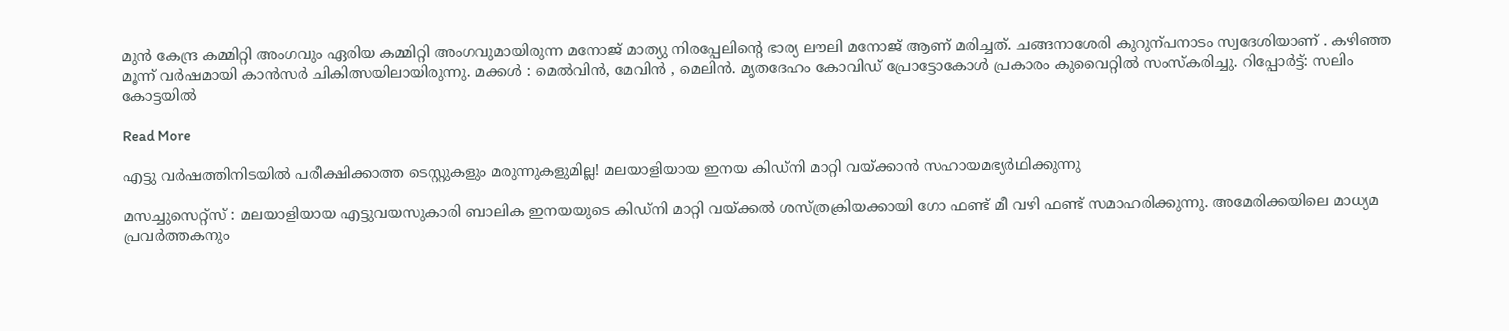മുൻ കേന്ദ്ര കമ്മിറ്റി അംഗവും ഏരിയ കമ്മിറ്റി അംഗവുമായിരുന്ന മനോജ് മാത്യു നിരപ്പേലിന്‍റെ ഭാര്യ ലൗലി മനോജ് ആണ് മരിച്ചത്. ചങ്ങനാശേരി കുറുന്പനാടം സ്വദേശിയാണ് . കഴിഞ്ഞ മൂന്ന് വർഷമായി കാൻസർ ചികിത്സയിലായിരുന്നു. മക്കൾ : മെൽവിൻ, മേവിൻ , മെലിൻ. മൃതദേഹം കോവിഡ് പ്രോട്ടോകോൾ പ്രകാരം കുവൈറ്റിൽ സംസ്കരിച്ചു. റിപ്പോർട്ട്: സലിം കോട്ടയിൽ

Read More

എട്ടു വര്‍ഷത്തിനിടയില്‍ പരീക്ഷിക്കാത്ത ടെസ്റ്റുകളും മരുന്നുകളുമില്ല! മലയാളിയായ ഇനയ കിഡ്‌നി മാറ്റി വയ്ക്കാന്‍ സഹായമഭ്യർഥിക്കുന്നു

മസച്ചുസെറ്റ്‌സ് : മലയാളിയായ എട്ടുവയസുകാരി ബാലിക ഇനയയുടെ കിഡ്‌നി മാറ്റി വയ്ക്കല്‍ ശസ്ത്രക്രിയക്കായി ഗോ ഫണ്ട് മീ വഴി ഫണ്ട് സമാഹരിക്കുന്നു. അമേരിക്കയിലെ മാധ്യമ പ്രവർത്തകനും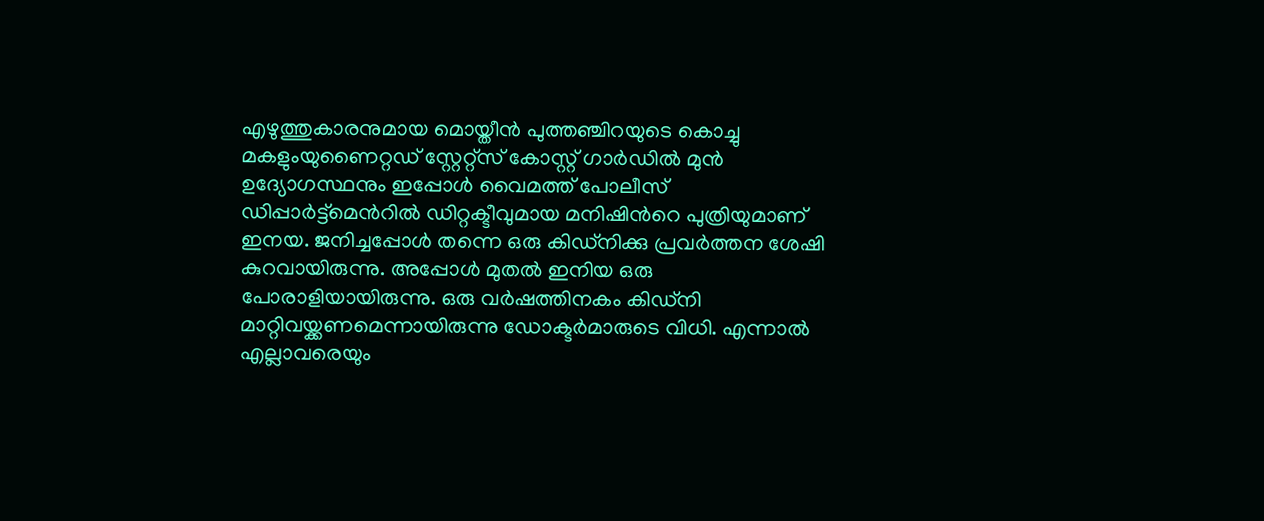എഴുത്തുകാരനുമായ മൊയ്തീന്‍ പുത്തഞ്ചിറയുടെ കൊച്ചു മകളുംയുണൈറ്റഡ് സ്റ്റേറ്റ്‌സ് കോസ്റ്റ് ഗാര്‍ഡില്‍ മുൻ ഉദ്യോഗസ്ഥനും ഇപ്പോൾ വൈമത്ത് പോലീസ് ഡിപ്പാർട്ട്മെന്‍റിൽ ഡിറ്റക്ടീവുമായ മനിഷിന്‍റെ പുത്രിയുമാണ്‌ ഇനയ. ജനിച്ചപ്പോള്‍ തന്നെ ഒരു കിഡ്‌നിക്കു പ്രവര്‍ത്തന ശേഷി കുറവായിരുന്നു. അപ്പോള്‍ മുതല്‍ ഇനിയ ഒരു പോരാളിയായിരുന്നു. ഒരു വര്‍ഷത്തിനകം കിഡ്‌നി മാറ്റിവയ്ക്കണമെന്നായിരുന്നു ഡോക്ടര്‍മാരുടെ വിധി. എന്നാല്‍ എല്ലാവരെയും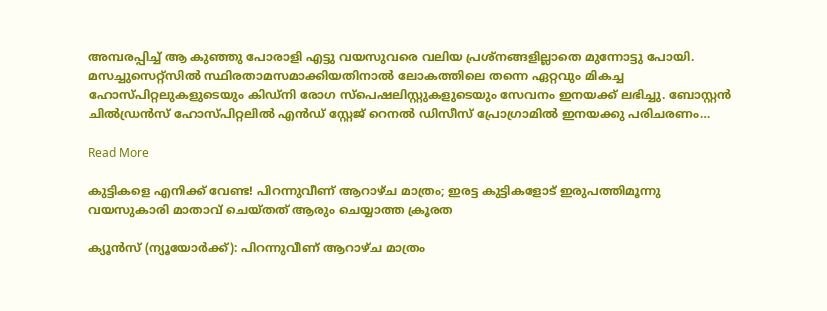അമ്പരപ്പിച്ച് ആ കുഞ്ഞു പോരാളി എട്ടു വയസുവരെ വലിയ പ്രശ്‌നങ്ങളില്ലാതെ മുന്നോട്ടു പോയി. മസച്ചുസെറ്റ്‌സില്‍ സ്ഥിരതാമസമാക്കിയതിനാല്‍ ലോകത്തിലെ തന്നെ ഏറ്റവും മികച്ച ഹോസ്പിറ്റലുകളുടെയും കിഡ്‌നി രോഗ സ്‌പെഷലിസ്റ്റുകളുടെയും സേവനം ഇനയക്ക് ലഭിച്ചു. ബോസ്റ്റന്‍ ചില്‍ഡ്രന്‍സ് ഹോസ്പിറ്റലില്‍ എന്‍ഡ് സ്റ്റേജ് റെനല്‍ ഡിസീസ് പ്രോഗ്രാമില്‍ ഇനയക്കു പരിചരണം…

Read More

കുട്ടികളെ എനിക്ക് വേണ്ട! പിറന്നുവീണ് ആറാഴ്ച മാത്രം; ഇരട്ട കുട്ടികളോട് ഇരുപത്തിമൂന്നു വയസുകാരി മാതാവ് ചെയ്തത് ആരും ചെയ്യാത്ത ക്രൂരത

ക്യൂന്‍സ് (ന്യൂയോര്‍ക്ക്): പിറന്നുവീണ് ആറാഴ്ച മാത്രം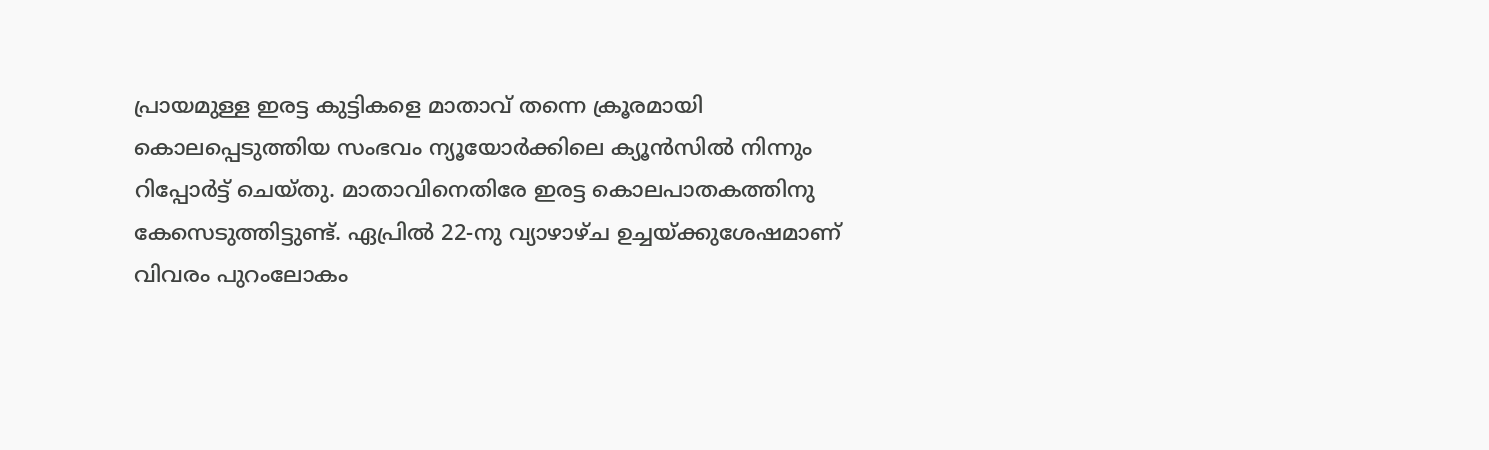പ്രായമുള്ള ഇരട്ട കുട്ടികളെ മാതാവ് തന്നെ ക്രൂരമായി കൊലപ്പെടുത്തിയ സംഭവം ന്യൂയോര്‍ക്കിലെ ക്യൂന്‍സില്‍ നിന്നും റിപ്പോര്‍ട്ട് ചെയ്തു. മാതാവിനെതിരേ ഇരട്ട കൊലപാതകത്തിനു കേസെടുത്തിട്ടുണ്ട്. ഏപ്രില്‍ 22-നു വ്യാഴാഴ്ച ഉച്ചയ്ക്കുശേഷമാണ് വിവരം പുറംലോകം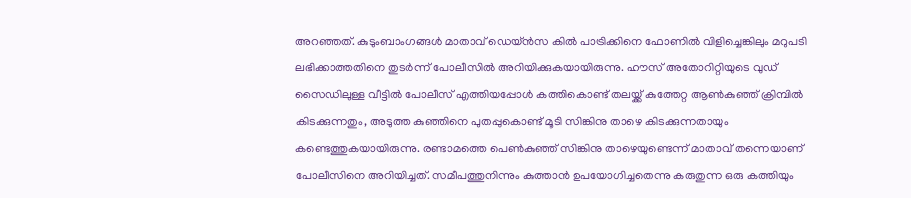അറഞ്ഞത്. കുടുംബാംഗങ്ങള്‍ മാതാവ് ഡെയ്ന്‍സ കില്‍ പാട്രിക്കിനെ ഫോണില്‍ വിളിച്ചെങ്കിലും മറുപടി ലഭിക്കാത്തതിനെ തുടര്‍ന്ന് പോലീസില്‍ അറിയിക്കുകയായിരുന്നു. ഹൗസ് അതോറിറ്റിയുടെ വുഡ് സൈഡിലുള്ള വീട്ടില്‍ പോലീസ് എത്തിയപ്പോള്‍ കത്തികൊണ്ട് തലയ്ക്ക് കുത്തേറ്റ ആണ്‍കുഞ്ഞ് ക്രിമ്പില്‍ കിടക്കുന്നതും, അടുത്ത കുഞ്ഞിനെ പുതപ്പുകൊണ്ട് മൂടി സിങ്കിനു താഴെ കിടക്കുന്നതായും കണ്ടെത്തുകയായിരുന്നു. രണ്ടാമത്തെ പെണ്‍കുഞ്ഞ് സിങ്കിനു താഴെയുണ്ടെന്ന് മാതാവ് തന്നെയാണ് പോലീസിനെ അറിയിച്ചത്. സമീപത്തുനിന്നും കുത്താന്‍ ഉപയോഗിച്ചതെന്നു കരുതുന്ന ഒരു കത്തിയും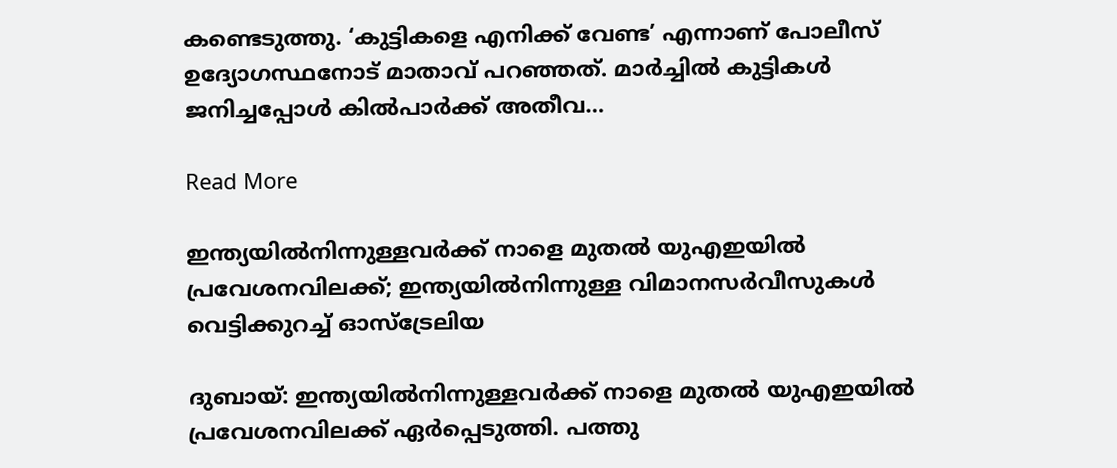കണ്ടെടുത്തു. ‘കുട്ടികളെ എനിക്ക് വേണ്ട’ എന്നാണ് പോലീസ് ഉദ്യോഗസ്ഥനോട് മാതാവ് പറഞ്ഞത്. മാര്‍ച്ചില്‍ കുട്ടികള്‍ ജനിച്ചപ്പോള്‍ കില്‍പാര്‍ക്ക് അതീവ…

Read More

ഇന്ത്യയിൽനിന്നുള്ളവർക്ക് നാളെ മുതൽ യുഎഇയിൽ പ്രവേശനവിലക്ക്; ഇന്ത്യയിൽനിന്നുള്ള വിമാനസർവീസുകൾ വെട്ടിക്കുറച്ച് ഓസ്ട്രേലിയ

ദുബായ്: ഇന്ത്യയിൽനിന്നുള്ളവർക്ക് നാളെ മുതൽ യുഎഇയിൽ പ്രവേശനവിലക്ക് ഏർപ്പെടുത്തി. പത്തു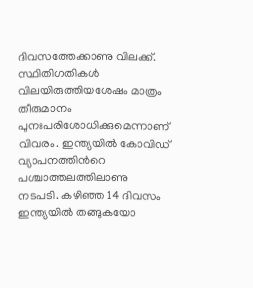ദിവസത്തേക്കാണു വിലക്ക്. സ്ഥിതിഗതികൾ വിലയിരുത്തിയശേഷം മാത്രം തീരുമാനം പുനഃപരിശോധിക്കുമെന്നാണ് വിവരം. ഇന്ത്യയിൽ കോവിഡ് വ്യാപനത്തിന്‍റെ പശ്ചാത്തലത്തിലാണു നടപടി. കഴിഞ്ഞ 14 ദിവസം ഇന്ത്യയിൽ തങ്ങുകയോ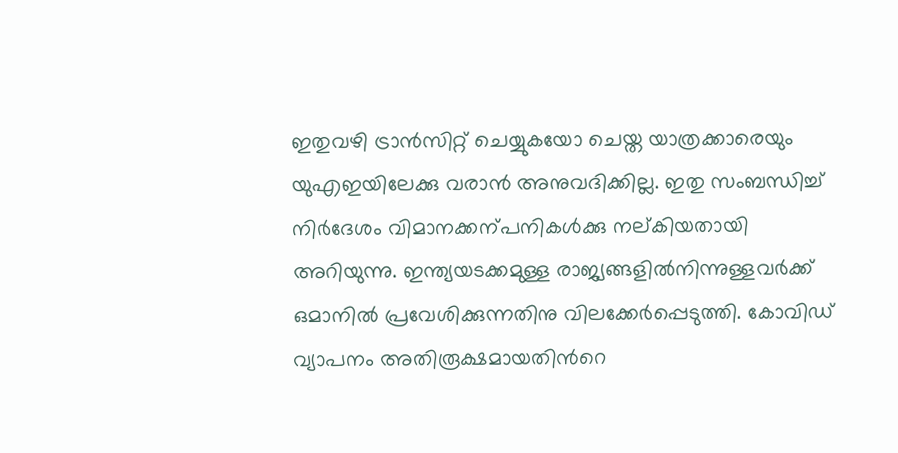ഇതുവഴി ട്രാൻസിറ്റ് ചെയ്യുകയോ ചെയ്ത യാത്രക്കാരെയും യുഎഇയിലേക്കു വരാൻ അനുവദിക്കില്ല. ഇതു സംബന്ധിച്ച് നിർദേശം വിമാനക്കന്പനികൾക്കു നല്കിയതായി അറിയുന്നു. ഇന്ത്യയടക്കമുള്ള രാജ്യങ്ങളിൽനിന്നുള്ളവർക്ക് ഒമാനിൽ പ്രവേശിക്കുന്നതിനു വിലക്കേർപ്പെടുത്തി. കോവിഡ് വ്യാപനം അതിരൂക്ഷമായതിന്‍റെ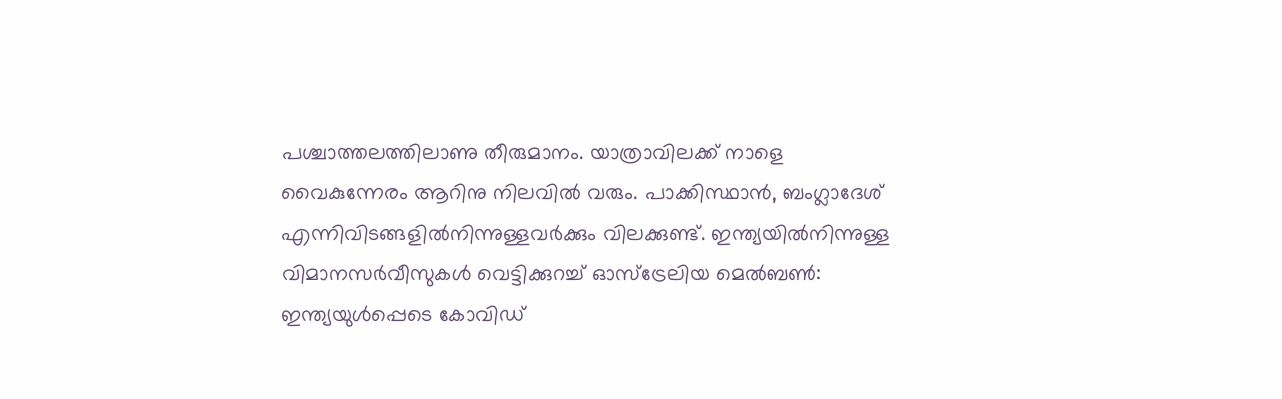പശ്ചാത്തലത്തിലാണു തീരുമാനം. യാത്രാവിലക്ക് നാളെ വൈകുന്നേരം ആറിനു നിലവിൽ വരും. പാക്കിസ്ഥാൻ, ബംഗ്ലാദേശ് എന്നിവിടങ്ങളിൽനിന്നുള്ളവർക്കും വിലക്കുണ്ട്. ഇന്ത്യയിൽനിന്നുള്ള വിമാനസർവീസുകൾ വെട്ടിക്കുറച്ച് ഓസ്ട്രേലിയ മെൽബണ്‍: ഇന്ത്യയുൾപ്പെടെ കോവിഡ്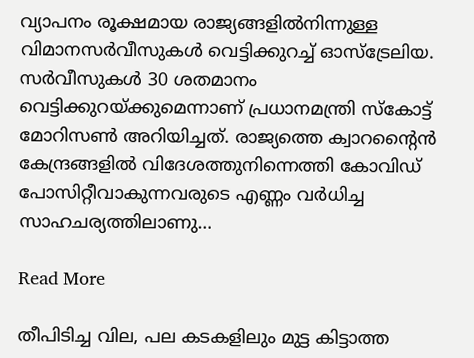വ്യാപനം രൂക്ഷമായ രാജ്യങ്ങളിൽനിന്നുള്ള വിമാനസർവീസുകൾ വെട്ടിക്കുറച്ച് ഓസ്ട്രേലിയ. സർവീസുകൾ 30 ശതമാനം വെട്ടിക്കുറയ്ക്കുമെന്നാണ് പ്രധാനമന്ത്രി സ്കോട്ട് മോറിസണ്‍ അറിയിച്ചത്. രാജ്യത്തെ ക്വാറന്‍റൈൻ കേന്ദ്രങ്ങളിൽ വിദേശത്തുനിന്നെത്തി കോവിഡ് പോസിറ്റീവാകുന്നവരുടെ എണ്ണം വർധിച്ച സാഹചര്യത്തിലാണു…

Read More

തീപിടിച്ച വില, പല കടകളിലും മുട്ട കിട്ടാത്ത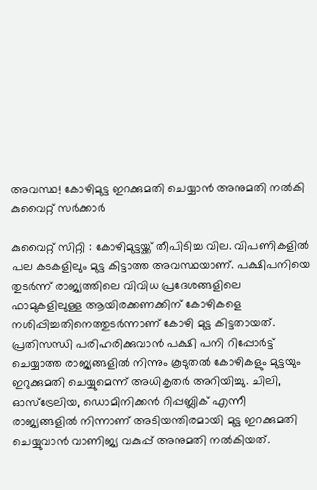അവസ്ഥ! കോഴിമുട്ട ഇറക്കുമതി ചെയ്യാൻ അനുമതി നൽകി കുവൈറ്റ് സർക്കാർ

കുവൈറ്റ് സിറ്റി : കോഴിമുട്ടയ്ക്ക് തീപിടിച്ച വില. വിപണികളിൽ പല കടകളിലും മുട്ട കിട്ടാത്ത അവസ്ഥയാണ്. പക്ഷിപനിയെ തുടർന്ന് രാജ്യത്തിലെ വിവിധ പ്രദേശങ്ങളിലെ ഫാമുകളിലുള്ള ആയിരക്കണക്കിന് കോഴികളെ നശിപ്പിച്ചതിനെത്തുടർന്നാണ് കോഴി മുട്ട കിട്ടതായത്. പ്രതിസന്ധി പരിഹരിക്കുവാൻ പക്ഷി പനി റിപ്പോർട്ട് ചെയ്യാത്ത രാജ്യങ്ങളിൽ നിന്നും കൂടുതൽ കോഴികളും മുട്ടയും ഇറുക്കുമതി ചെയ്യുമെന്ന് അധികൃതർ അറിയിച്ചു. ചിലി, ഓസ്ട്രേലിയ, ഡൊമിനിക്കൻ റിപ്പബ്ലിക് എന്നീ രാജ്യങ്ങളിൽ നിന്നാണ് അടിയന്തിരമായി മുട്ട ഇറക്കുമതി ചെയ്യുവാൻ വാണിജ്യ വകുപ്പ് അനുമതി നൽകിയത്.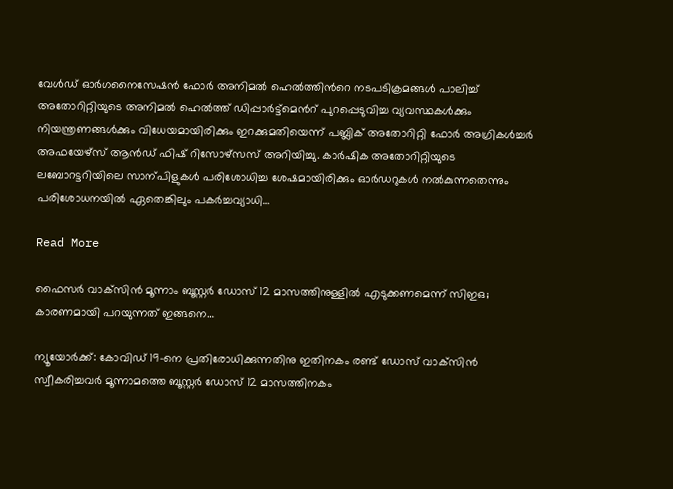വേൾഡ് ഓർഗനൈസേഷൻ ഫോർ അനിമൽ ഹെൽത്തിന്‍റെ നടപടിക്രമങ്ങൾ പാലിച്ച് അതോറിറ്റിയുടെ അനിമൽ ഹെൽത്ത് ഡിപ്പാർട്ട്മെന്‍റ് പുറപ്പെടുവിച്ച വ്യവസ്ഥകൾക്കും നിയന്ത്രണങ്ങൾക്കും വിധേയമായിരിക്കും ഇറക്കുമതിയെന്ന് പബ്ലിക് അതോറിറ്റി ഫോർ അഗ്രികൾച്ചർ അഫയേഴ്സ് ആൻഡ് ഫിഷ് റിസോഴ്സസ് അറിയിച്ചു. കാർഷിക അതോറിറ്റിയുടെ ലബോറട്ടറിയിലെ സാന്പിളുകൾ പരിശോധിച്ച ശേഷമായിരിക്കും ഓർഡറുകൾ നൽകുന്നതെന്നും പരിശോധനയിൽ ഏതെങ്കിലും പകർച്ചവ്യാധി…

Read More

ഫൈസര്‍ വാക്‌സിന്‍ മൂന്നാം ബൂസ്റ്റര്‍ ഡോസ് 12 മാസത്തിനുള്ളില്‍ എടുക്കണമെന്ന് സിഇഒ; കാരണമായി പറയുന്നത് ഇങ്ങനെ…

ന്യൂയോര്‍ക്ക്: കോവിഡ് 19-നെ പ്രതിരോധിക്കുന്നതിനു ഇതിനകം രണ്ട് ഡോസ് വാക്‌സിന്‍ സ്വീകരിച്ചവര്‍ മൂന്നാമത്തെ ബൂസ്റ്റര്‍ ഡോസ് 12 മാസത്തിനകം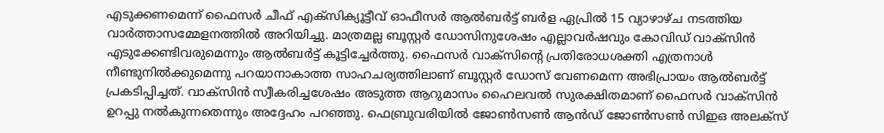എടുക്കണമെന്ന് ഫൈസര്‍ ചീഫ് എക്‌സിക്യൂട്ടീവ് ഓഫീസര്‍ ആല്‍ബര്‍ട്ട് ബര്‍ള ഏപ്രില്‍ 15 വ്യാഴാഴ്ച നടത്തിയ വാര്‍ത്താസമ്മേളനത്തില്‍ അറിയിച്ചു. മാത്രമല്ല ബൂസ്റ്റര്‍ ഡോസിനുശേഷം എല്ലാവര്‍ഷവും കോവിഡ് വാക്‌സിന്‍ എടുക്കേണ്ടിവരുമെന്നും ആല്‍ബര്‍ട്ട് കൂട്ടിച്ചേര്‍ത്തു. ഫൈസര്‍ വാക്‌സിന്‍റെ പ്രതിരോധശക്തി എത്രനാള്‍ നീണ്ടുനില്‍ക്കുമെന്നു പറയാനാകാത്ത സാഹചര്യത്തിലാണ് ബൂസ്റ്റര്‍ ഡോസ് വേണമെന്ന അഭിപ്രായം ആല്‍ബര്‍ട്ട് പ്രകടിപ്പിച്ചത്. വാക്‌സിന്‍ സ്വീകരിച്ചശേഷം അടുത്ത ആറുമാസം ഹൈലവല്‍ സുരക്ഷിതമാണ് ഫൈസര്‍ വാക്‌സിന്‍ ഉറപ്പു നല്‍കുന്നതെന്നും അദ്ദേഹം പറഞ്ഞു. ഫെബ്രുവരിയില്‍ ജോണ്‍സണ്‍ ആന്‍ഡ് ജോണ്‍സണ്‍ സിഇഒ അലക്‌സ്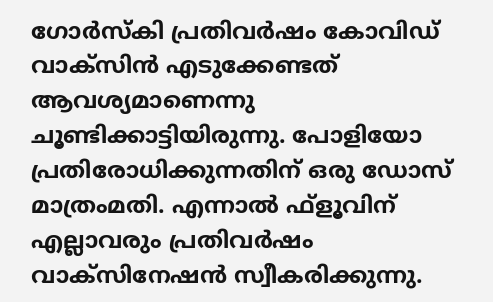ഗോര്‍സ്‌കി പ്രതിവര്‍ഷം കോവിഡ് വാക്‌സിന്‍ എടുക്കേണ്ടത് ആവശ്യമാണെന്നു ചൂണ്ടിക്കാട്ടിയിരുന്നു. പോളിയോ പ്രതിരോധിക്കുന്നതിന് ഒരു ഡോസ് മാത്രംമതി. എന്നാല്‍ ഫ്‌ളൂവിന് എല്ലാവരും പ്രതിവര്‍ഷം വാക്‌സിനേഷന്‍ സ്വീകരിക്കുന്നു.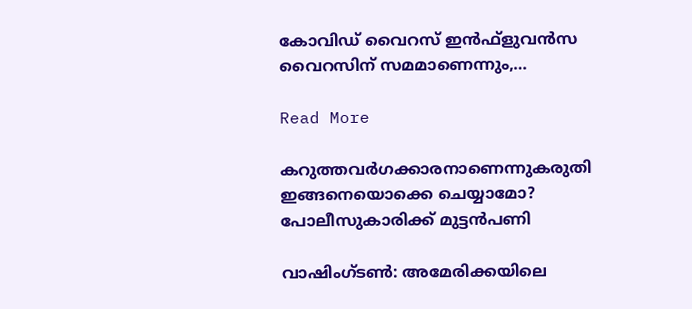കോവിഡ് വൈറസ് ഇന്‍ഫ്‌ളുവന്‍സ വൈറസിന് സമമാണെന്നും,…

Read More

കറുത്തവര്‍ഗക്കാരനാണെന്നുകരുതി ഇങ്ങനെയൊക്കെ ചെയ്യാമോ? പോലീസുകാരിക്ക് മുട്ടന്‍പണി

വാഷിംഗ്ടൺ: അമേരിക്കയിലെ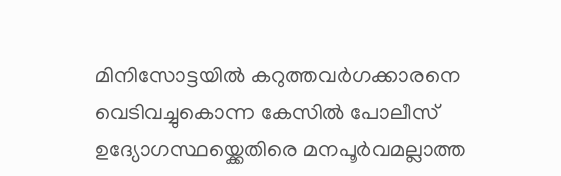മിനിസോട്ടയിൽ കറുത്തവർഗക്കാരനെ വെടിവച്ചുകൊന്ന കേസിൽ പോലീസ് ഉദ്യോഗസ്ഥയ്ക്കെതിരെ മനപൂർവമല്ലാത്ത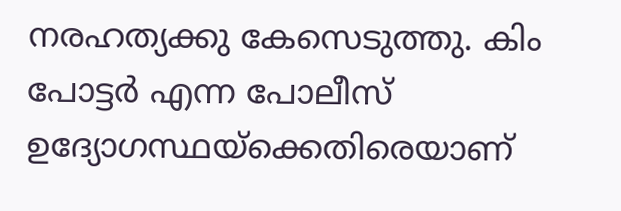നരഹത്യക്കു കേസെടുത്തു. കിം പോട്ടർ എന്ന പോലീസ് ഉദ്യോഗസ്ഥയ്ക്കെതിരെയാണ്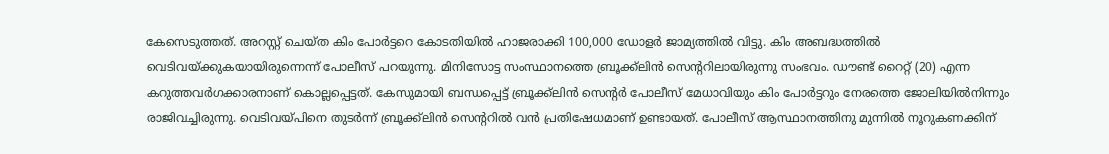കേസെടുത്തത്. അറസ്റ്റ് ചെയ്ത കിം പോർട്ടറെ കോടതിയിൽ ഹാജരാക്കി 100,000 ഡോളർ ജാമ്യത്തിൽ വിട്ടു. കിം അബദ്ധത്തിൽ വെടിവയ്ക്കുകയായിരുന്നെന്ന് പോലീസ് പറയുന്നു. മിനിസോട്ട സംസ്ഥാനത്തെ ബ്രൂക്ക്‌ലിൻ സെന്‍ററിലായിരുന്നു സംഭവം. ഡൗണ്ട് റൈറ്റ് (20) എന്ന കറുത്തവർഗക്കാരനാണ് കൊല്ലപ്പെട്ടത്. കേസുമായി ബന്ധപ്പെട്ട് ബ്രൂക്ക്‌ലിൻ സെന്‍റർ പോലീസ് മേധാവിയും കിം പോർട്ടറും നേരത്തെ ജോലിയിൽനിന്നും രാജിവച്ചിരുന്നു. വെടിവയ്പിനെ തുടർന്ന് ബ്രൂക്ക്‌ലിൻ സെന്‍ററിൽ‌ വൻ പ്രതിഷേധമാണ് ഉണ്ടായത്. പോലീസ് ആസ്ഥാനത്തിനു മുന്നിൽ‌ നൂറുകണക്കിന്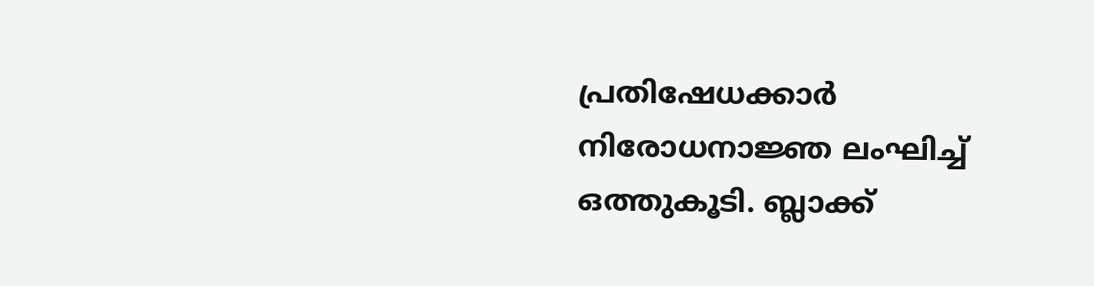പ്രതിഷേധക്കാർ നിരോധനാജ്ഞ ലംഘിച്ച് ഒത്തുകൂടി. ബ്ലാക്ക്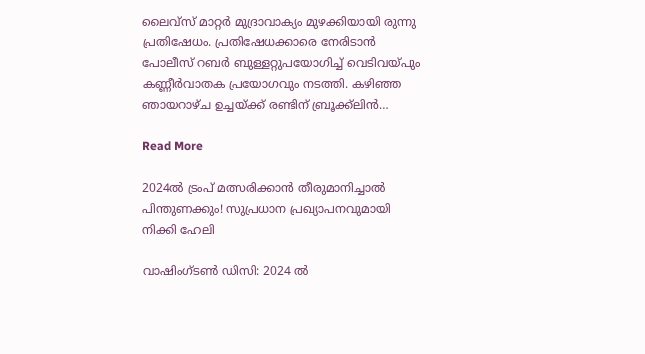ലൈവ്സ് മാറ്റർ മുദ്രാവാക്യം മുഴക്കിയായി രുന്നു പ്രതിഷേധം. പ്രതിഷേധക്കാരെ നേരിടാൻ പോലീസ് റബർ ബുള്ളറ്റുപയോഗിച്ച് വെടിവയ്പും കണ്ണീർവാതക പ്രയോഗവും നടത്തി. കഴിഞ്ഞ ഞായറാഴ്ച ഉച്ചയ്ക്ക് രണ്ടിന് ബ്രൂക്ക്‌ലിൻ…

Read More

2024ൽ ട്രംപ് മത്സരിക്കാൻ തീരുമാനിച്ചാൽ പിന്തുണക്കും! സുപ്രധാന പ്രഖ്യാപനവുമായി നിക്കി ഹേലി

വാഷിംഗ്ടണ്‍ ഡിസി: 2024 ൽ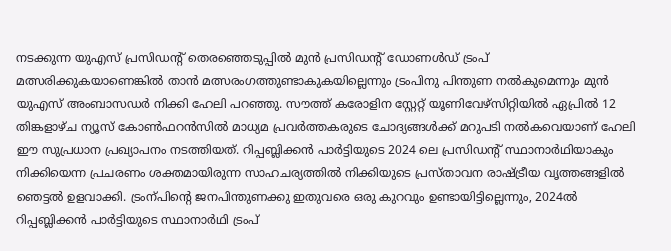നടക്കുന്ന യുഎസ് പ്രസിഡന്‍റ് തെരഞ്ഞെടുപ്പിൽ മുൻ പ്രസിഡന്‍റ് ഡോണൾഡ് ട്രംപ് മത്സരിക്കുകയാണെങ്കിൽ താൻ മത്സരംഗത്തുണ്ടാകുകയില്ലെന്നും ട്രംപിനു പിന്തുണ നൽകുമെന്നും മുൻ യുഎസ് അംബാസഡർ നിക്കി ഹേലി പറഞ്ഞു. സൗത്ത് കരോളിന സ്റ്റേറ്റ് യൂണിവേഴ്സിറ്റിയിൽ ഏപ്രിൽ 12 തിങ്കളാഴ്ച ന്യൂസ് കോണ്‍ഫറൻസിൽ മാധ്യമ പ്രവർത്തകരുടെ ചോദ്യങ്ങൾക്ക് മറുപടി നൽകവെയാണ് ഹേലി ഈ സുപ്രധാന പ്രഖ്യാപനം നടത്തിയത്. റിപ്പബ്ലിക്കൻ പാർട്ടിയുടെ 2024 ലെ പ്രസിഡന്‍റ് സ്ഥാനാർഥിയാകും നിക്കിയെന്ന പ്രചരണം ശക്തമായിരുന്ന സാഹചര്യത്തിൽ നിക്കിയുടെ പ്രസ്താവന രാഷ്ട്രീയ വൃത്തങ്ങളിൽ ഞെട്ടൽ ഉളവാക്കി. ട്രംന്പിന്‍റെ ജനപിന്തുണക്കു ഇതുവരെ ഒരു കുറവും ഉണ്ടായിട്ടില്ലെന്നും, 2024ൽ റിപ്പബ്ലിക്കൻ പാർട്ടിയുടെ സ്ഥാനാർഥി ട്രംപ്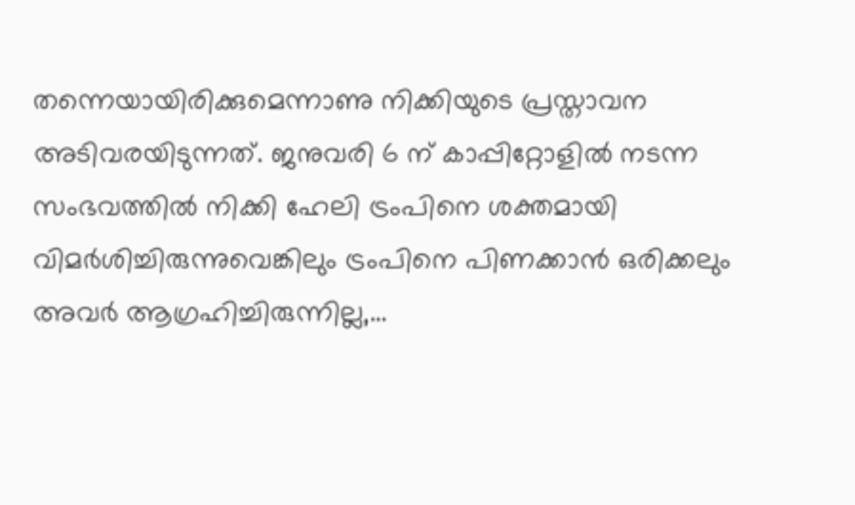തന്നെയായിരിക്കുമെന്നാണു നിക്കിയുടെ പ്രസ്താവന അടിവരയിടുന്നത്. ജനുവരി 6 ന് കാപ്പിറ്റോളിൽ നടന്ന സംഭവത്തിൽ നിക്കി ഹേലി ട്രംപിനെ ശക്തമായി വിമർശിച്ചിരുന്നുവെങ്കിലും ട്രംപിനെ പിണക്കാൻ ഒരിക്കലും അവർ ആഗ്രഹിച്ചിരുന്നില്ല,…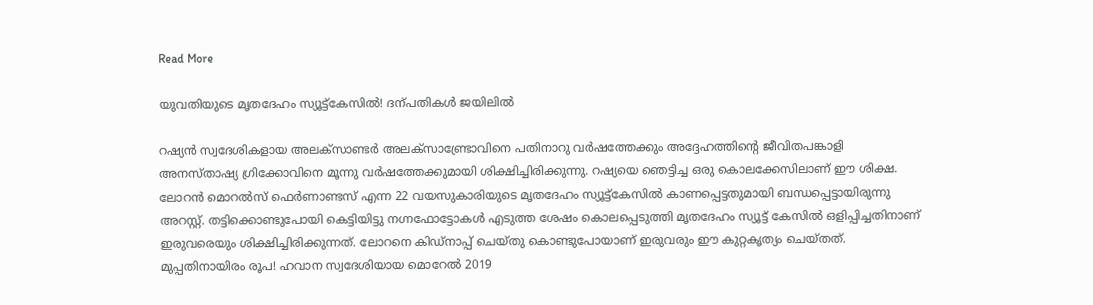Read More

യുവതിയുടെ മൃതദേഹം സ്യൂട്ട്കേസിൽ! ദന്പതികൾ ജയിലിൽ

റഷ്യൻ സ്വദേശികളായ അലക്സാണ്ടർ അലക്സാണ്ട്രോവിനെ പതിനാറു വർഷത്തേക്കും അദ്ദേഹത്തിന്‍റെ ജീവിതപങ്കാളി അനസ്താഷ്യ ഗ്രിക്കോവിനെ മൂന്നു വർഷത്തേക്കുമായി ശിക്ഷിച്ചിരിക്കുന്നു. റഷ്യയെ ഞെട്ടിച്ച ഒരു കൊലക്കേസിലാണ് ഈ ശിക്ഷ. ലോറൻ മൊറൽസ് ഫെർണാണ്ടസ് എന്ന 22 വയസുകാരിയുടെ മൃതദേഹം സ്യൂട്ട്കേസിൽ കാണപ്പെട്ടതുമായി ബന്ധപ്പെട്ടായിരുന്നു അറസ്റ്റ്. തട്ടിക്കൊണ്ടുപോയി കെട്ടിയിട്ടു നഗ്നഫോട്ടോകൾ എടുത്ത ശേഷം കൊലപ്പെടുത്തി മൃതദേഹം സ്യൂട്ട് കേസിൽ ഒളിപ്പിച്ചതിനാണ് ഇരുവരെയും ശിക്ഷിച്ചിരിക്കുന്നത്. ലോറനെ കിഡ്നാപ്പ് ചെയ്തു കൊണ്ടുപോയാണ് ഇരുവരും ഈ കുറ്റകൃത്യം ചെയ്തത്. മുപ്പതിനായിരം രൂപ! ഹവാന സ്വദേശിയായ മൊറേൽ 2019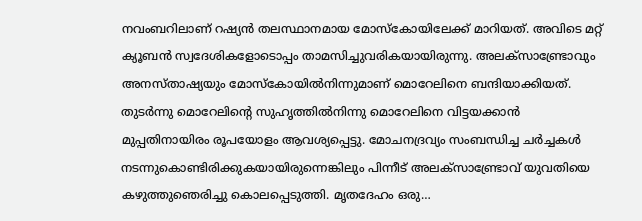നവംബറിലാണ് റഷ്യൻ തലസ്ഥാനമായ മോസ്കോയിലേക്ക് മാറിയത്. അവിടെ മറ്റ് ക്യൂബൻ സ്വദേശികളോടൊപ്പം താമസിച്ചുവരികയായിരുന്നു. അലക്സാണ്ട്രോവും അനസ്താഷ്യയും മോസ്കോയിൽനിന്നുമാണ് മൊറേലിനെ ബന്ദിയാക്കിയത്. തുടർന്നു മൊറേലിന്‍റെ സുഹൃത്തിൽനിന്നു മൊറേലിനെ വിട്ടയക്കാൻ മുപ്പതിനായിരം രൂപയോളം ആവശ്യപ്പെട്ടു. മോചനദ്രവ്യം സംബന്ധിച്ച ചർച്ചകൾ നടന്നുകൊണ്ടിരിക്കുകയായിരുന്നെങ്കിലും പിന്നീട് അലക്സാണ്ട്രോവ് യുവതിയെ കഴുത്തുഞെരിച്ചു കൊലപ്പെടുത്തി. മൃതദേഹം ഒരു…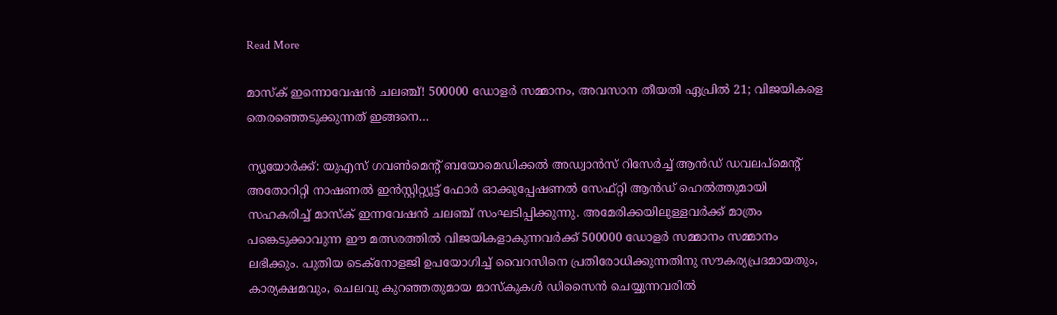Read More

മാസ്‌ക് ഇന്നൊവേഷന്‍ ചലഞ്ച്! 500000 ഡോളര്‍ സമ്മാനം, അവസാന തീയതി ഏപ്രില്‍ 21; വിജയികളെ തെരഞ്ഞെടുക്കുന്നത് ഇങ്ങനെ…

ന്യൂയോര്‍ക്ക്: യുഎസ് ഗവണ്‍മെന്‍റ് ബയോമെഡിക്കല്‍ അഡ്വാന്‍സ് റിസേര്‍ച്ച് ആന്‍ഡ് ഡവലപ്‌മെന്റ് അതോറിറ്റി നാഷണല്‍ ഇന്‍സ്റ്റിറ്റ്യൂട്ട് ഫോര്‍ ഓക്കുപ്പേഷണല്‍ സേഫ്റ്റി ആന്‍ഡ് ഹെല്‍ത്തുമായി സഹകരിച്ച് മാസ്‌ക് ഇന്നവേഷന്‍ ചലഞ്ച് സംഘടിപ്പിക്കുന്നു. അമേരിക്കയിലുള്ളവര്‍ക്ക് മാത്രം പങ്കെടുക്കാവുന്ന ഈ മത്സരത്തില്‍ വിജയികളാകുന്നവര്‍ക്ക് 500000 ഡോളര്‍ സമ്മാനം സമ്മാനം ലഭിക്കും. പുതിയ ടെക്‌നോളജി ഉപയോഗിച്ച് വൈറസിനെ പ്രതിരോധിക്കുന്നതിനു സൗകര്യപ്രദമായതും, കാര്യക്ഷമവും, ചെലവു കുറഞ്ഞതുമായ മാസ്‌കുകള്‍ ഡിസൈന്‍ ചെയ്യുന്നവരില്‍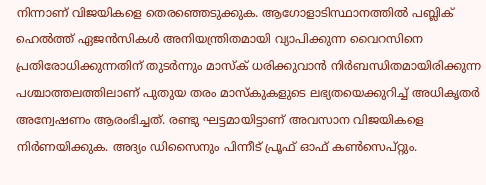നിന്നാണ് വിജയികളെ തെരഞ്ഞെടുക്കുക. ആഗോളാടിസ്ഥാനത്തില്‍ പബ്ലിക് ഹെല്‍ത്ത് ഏജന്‍സികള്‍ അനിയന്ത്രിതമായി വ്യാപിക്കുന്ന വൈറസിനെ പ്രതിരോധിക്കുന്നതിന് തുടര്‍ന്നും മാസ്‌ക് ധരിക്കുവാന്‍ നിര്‍ബന്ധിതമായിരിക്കുന്ന പശ്ചാത്തലത്തിലാണ് പുതുയ തരം മാസ്‌കുകളുടെ ലഭ്യതയെക്കുറിച്ച് അധികൃതര്‍ അന്വേഷണം ആരംഭിച്ചത്. രണ്ടു ഘട്ടമായിട്ടാണ് അവസാന വിജയികളെ നിര്‍ണയിക്കുക. അദ്യം ഡിസൈനും പിന്നീട് പ്രൂഫ് ഓഫ് കണ്‍സെപ്റ്റും.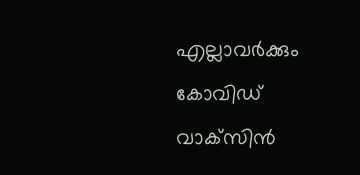എല്ലാവര്‍ക്കും കോവിഡ് വാക്‌സിന്‍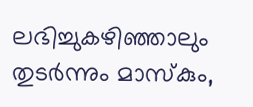ലഭിച്ചുകഴിഞ്ഞാലും തുടര്‍ന്നും മാസ്‌കും,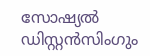സോഷ്യല്‍ ഡിസ്റ്റന്‍സിംഗും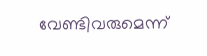വേണ്ടിവരുമെന്ന്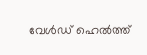വേള്‍ഡ് ഹെല്‍ത്ത്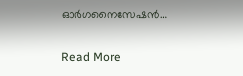ഓര്‍ഗനൈസേഷന്‍…

Read More